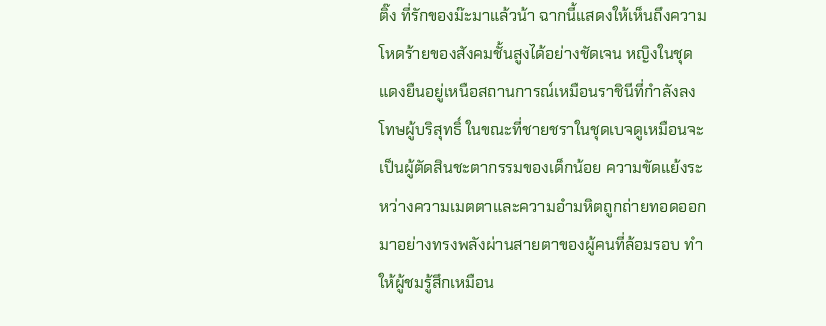ติ๊ง ที่รักของม๊ะมาแล้วน้า ฉากนี้แสดงให้เห็นถึงความโหดร้ายของสังคมชั้นสูงได้อย่างชัดเจน หญิงในชุดแดงยืนอยู่เหนือสถานการณ์เหมือนราชินีที่กำลังลงโทษผู้บริสุทธิ์ ในขณะที่ชายชราในชุดเบจดูเหมือนจะเป็นผู้ตัดสินชะตากรรมของเด็กน้อย ความขัดแย้งระหว่างความเมตตาและความอำมหิตถูกถ่ายทอดออกมาอย่างทรงพลังผ่านสายตาของผู้คนที่ล้อมรอบ ทำให้ผู้ชมรู้สึกเหมือน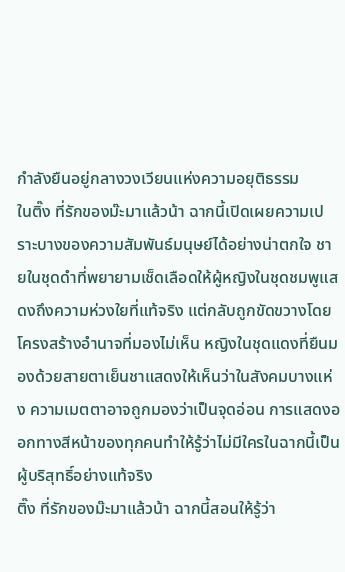กำลังยืนอยู่กลางวงเวียนแห่งความอยุติธรรม
ในติ๊ง ที่รักของม๊ะมาแล้วน้า ฉากนี้เปิดเผยความเปราะบางของความสัมพันธ์มนุษย์ได้อย่างน่าตกใจ ชายในชุดดำที่พยายามเช็ดเลือดให้ผู้หญิงในชุดชมพูแสดงถึงความห่วงใยที่แท้จริง แต่กลับถูกขัดขวางโดยโครงสร้างอำนาจที่มองไม่เห็น หญิงในชุดแดงที่ยืนมองด้วยสายตาเย็นชาแสดงให้เห็นว่าในสังคมบางแห่ง ความเมตตาอาจถูกมองว่าเป็นจุดอ่อน การแสดงออกทางสีหน้าของทุกคนทำให้รู้ว่าไม่มีใครในฉากนี้เป็นผู้บริสุทธิ์อย่างแท้จริง
ติ๊ง ที่รักของม๊ะมาแล้วน้า ฉากนี้สอนให้รู้ว่า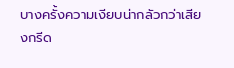บางครั้งความเงียบน่ากลัวกว่าเสียงกรีด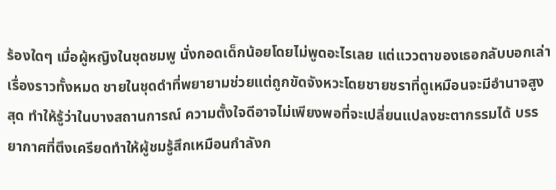ร้องใดๆ เมื่อผู้หญิงในชุดชมพู นั่งกอดเด็กน้อยโดยไม่พูดอะไรเลย แต่แววตาของเธอกลับบอกเล่าเรื่องราวทั้งหมด ชายในชุดดำที่พยายามช่วยแต่ถูกขัดจังหวะโดยชายชราที่ดูเหมือนจะมีอำนาจสูงสุด ทำให้รู้ว่าในบางสถานการณ์ ความตั้งใจดีอาจไม่เพียงพอที่จะเปลี่ยนแปลงชะตากรรมได้ บรรยากาศที่ตึงเครียดทำให้ผู้ชมรู้สึกเหมือนกำลังก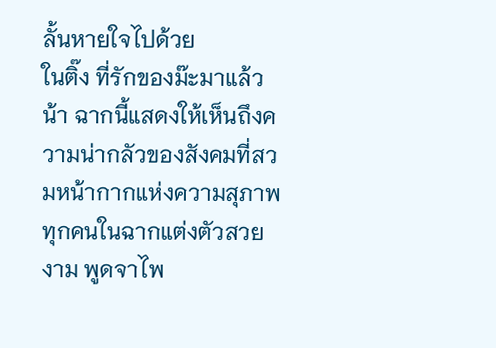ลั้นหายใจไปด้วย
ในติ๊ง ที่รักของม๊ะมาแล้วน้า ฉากนี้แสดงให้เห็นถึงความน่ากลัวของสังคมที่สวมหน้ากากแห่งความสุภาพ ทุกคนในฉากแต่งตัวสวยงาม พูดจาไพ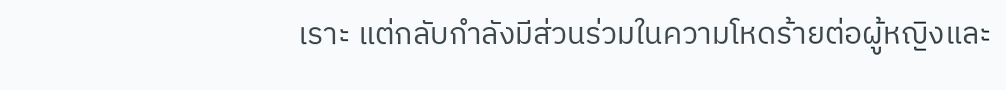เราะ แต่กลับกำลังมีส่วนร่วมในความโหดร้ายต่อผู้หญิงและ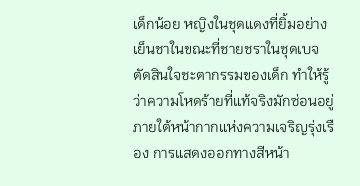เด็กน้อย หญิงในชุดแดงที่ยิ้มอย่างเย็นชาในขณะที่ชายชราในชุดเบจตัดสินใจชะตากรรมของเด็ก ทำให้รู้ว่าความโหดร้ายที่แท้จริงมักซ่อนอยู่ภายใต้หน้ากากแห่งความเจริญรุ่งเรือง การแสดงออกทางสีหน้า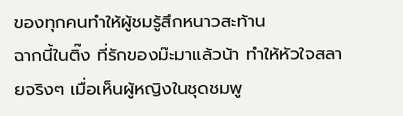ของทุกคนทำให้ผู้ชมรู้สึกหนาวสะท้าน
ฉากนี้ในติ๊ง ที่รักของม๊ะมาแล้วน้า ทำให้หัวใจสลายจริงๆ เมื่อเห็นผู้หญิงในชุดชมพู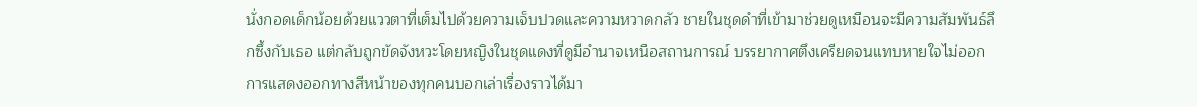นั่งกอดเด็กน้อยด้วยแววตาที่เต็มไปด้วยความเจ็บปวดและความหวาดกลัว ชายในชุดดำที่เข้ามาช่วยดูเหมือนจะมีความสัมพันธ์ลึกซึ้งกับเธอ แต่กลับถูกขัดจังหวะโดยหญิงในชุดแดงที่ดูมีอำนาจเหนือสถานการณ์ บรรยากาศตึงเครียดจนแทบหายใจไม่ออก การแสดงออกทางสีหน้าของทุกคนบอกเล่าเรื่องราวได้มา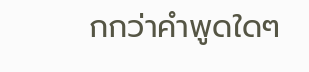กกว่าคำพูดใดๆ